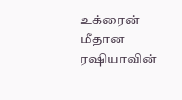உக்ரைன் மீதான ரஷியாவின்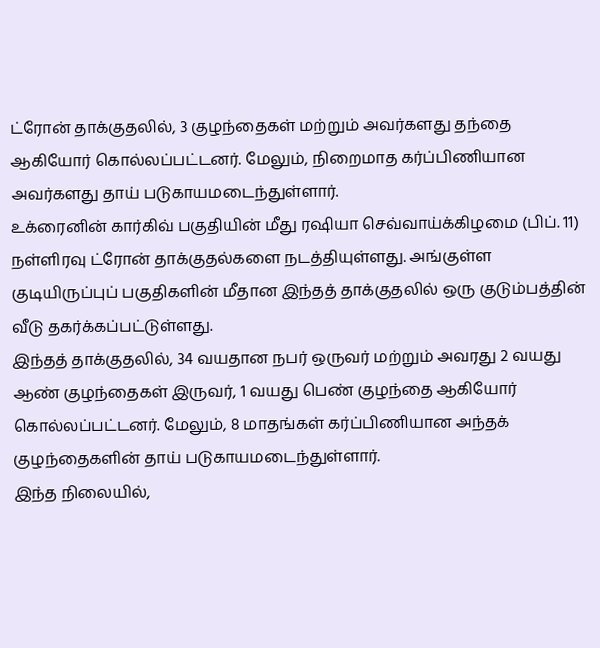ட்ரோன் தாக்குதலில், 3 குழந்தைகள் மற்றும் அவர்களது தந்தை ஆகியோர் கொல்லப்பட்டனர். மேலும், நிறைமாத கர்ப்பிணியான அவர்களது தாய் படுகாயமடைந்துள்ளார்.
உக்ரைனின் கார்கிவ் பகுதியின் மீது ரஷியா செவ்வாய்க்கிழமை (பிப். 11) நள்ளிரவு ட்ரோன் தாக்குதல்களை நடத்தியுள்ளது. அங்குள்ள குடியிருப்புப் பகுதிகளின் மீதான இந்தத் தாக்குதலில் ஒரு குடும்பத்தின் வீடு தகர்க்கப்பட்டுள்ளது.
இந்தத் தாக்குதலில், 34 வயதான நபர் ஒருவர் மற்றும் அவரது 2 வயது ஆண் குழந்தைகள் இருவர், 1 வயது பெண் குழந்தை ஆகியோர் கொல்லப்பட்டனர். மேலும், 8 மாதங்கள் கர்ப்பிணியான அந்தக் குழந்தைகளின் தாய் படுகாயமடைந்துள்ளார்.
இந்த நிலையில்,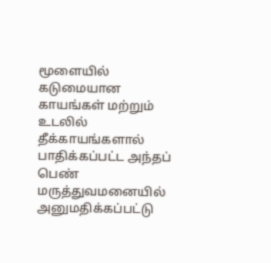மூளையில் கடுமையான காயங்கள் மற்றும் உடலில் தீக்காயங்களால் பாதிக்கப்பட்ட அந்தப் பெண் மருத்துவமனையில் அனுமதிக்கப்பட்டு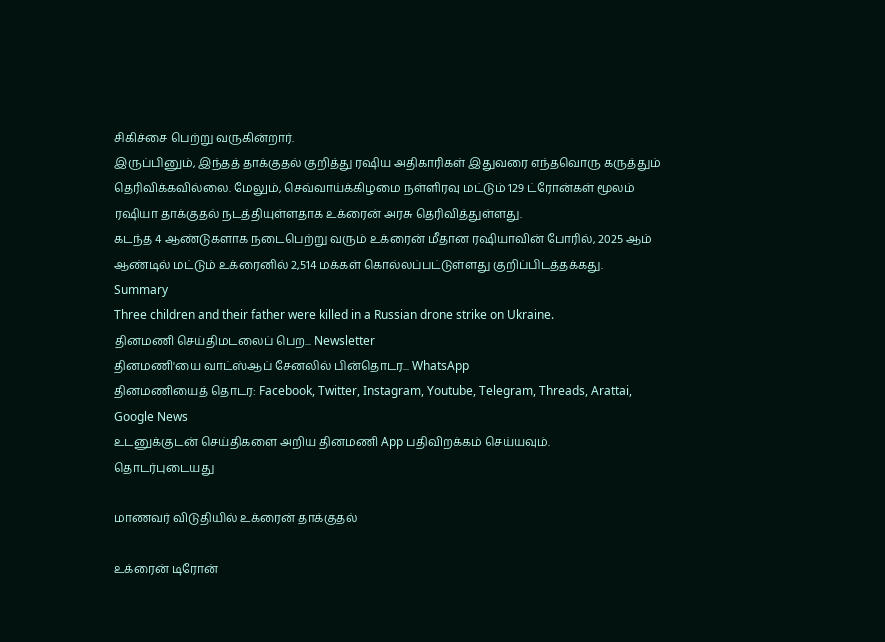சிகிச்சை பெற்று வருகின்றார்.
இருப்பினும், இந்தத் தாக்குதல் குறித்து ரஷிய அதிகாரிகள் இதுவரை எந்தவொரு கருத்தும் தெரிவிக்கவில்லை. மேலும், செவ்வாய்க்கிழமை நள்ளிரவு மட்டும் 129 ட்ரோன்கள் மூலம் ரஷியா தாக்குதல் நடத்தியுள்ளதாக உக்ரைன் அரசு தெரிவித்துள்ளது.
கடந்த 4 ஆண்டுகளாக நடைபெற்று வரும் உக்ரைன் மீதான ரஷியாவின் போரில், 2025 ஆம் ஆண்டில் மட்டும் உக்ரைனில் 2,514 மக்கள் கொல்லப்பட்டுள்ளது குறிப்பிடத்தக்கது.
Summary
Three children and their father were killed in a Russian drone strike on Ukraine.
தினமணி செய்திமடலைப் பெற... Newsletter
தினமணி'யை வாட்ஸ்ஆப் சேனலில் பின்தொடர... WhatsApp
தினமணியைத் தொடர: Facebook, Twitter, Instagram, Youtube, Telegram, Threads, Arattai, Google News
உடனுக்குடன் செய்திகளை அறிய தினமணி App பதிவிறக்கம் செய்யவும்.
தொடர்புடையது

மாணவர் விடுதியில் உக்ரைன் தாக்குதல்

உக்ரைன் டிரோன்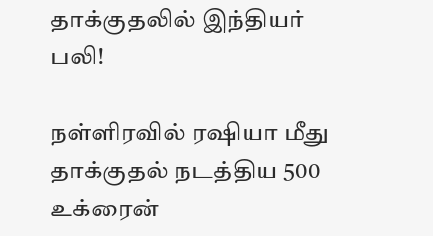தாக்குதலில் இந்தியர் பலி!

நள்ளிரவில் ரஷியா மீது தாக்குதல் நடத்திய 500 உக்ரைன்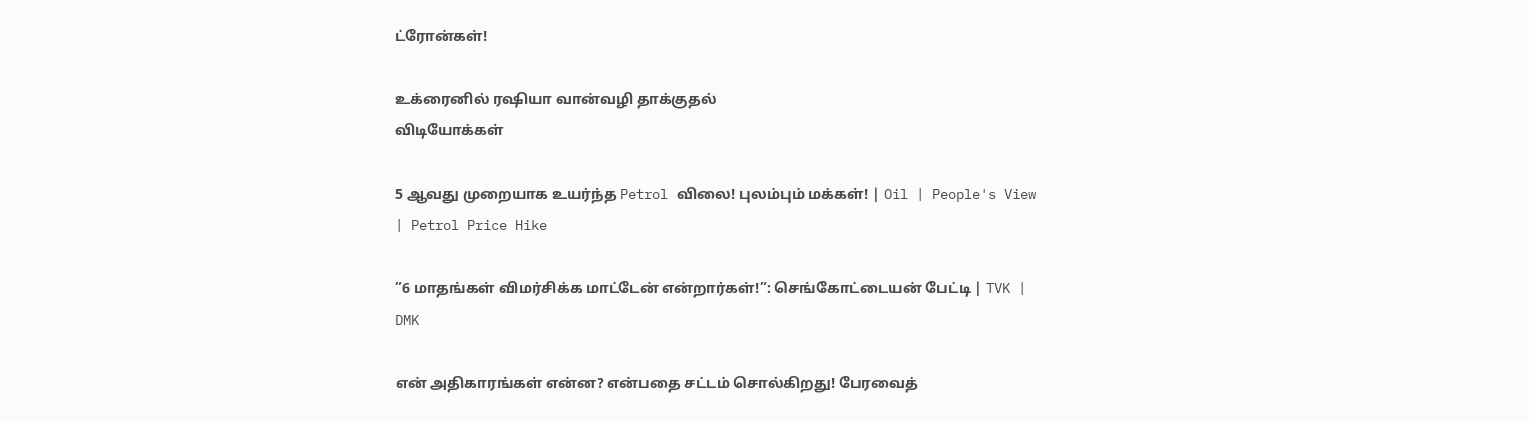ட்ரோன்கள்!

உக்ரைனில் ரஷியா வான்வழி தாக்குதல்
விடியோக்கள்

5 ஆவது முறையாக உயர்ந்த Petrol விலை! புலம்பும் மக்கள்! | Oil | People's View | Petrol Price Hike

”6 மாதங்கள் விமர்சிக்க மாட்டேன் என்றார்கள்!”: செங்கோட்டையன் பேட்டி | TVK | DMK

என் அதிகாரங்கள் என்ன? என்பதை சட்டம் சொல்கிறது! பேரவைத்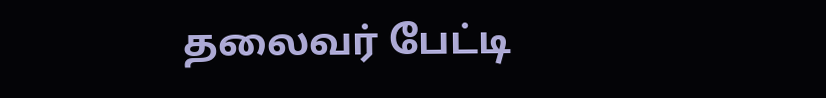தலைவர் பேட்டி